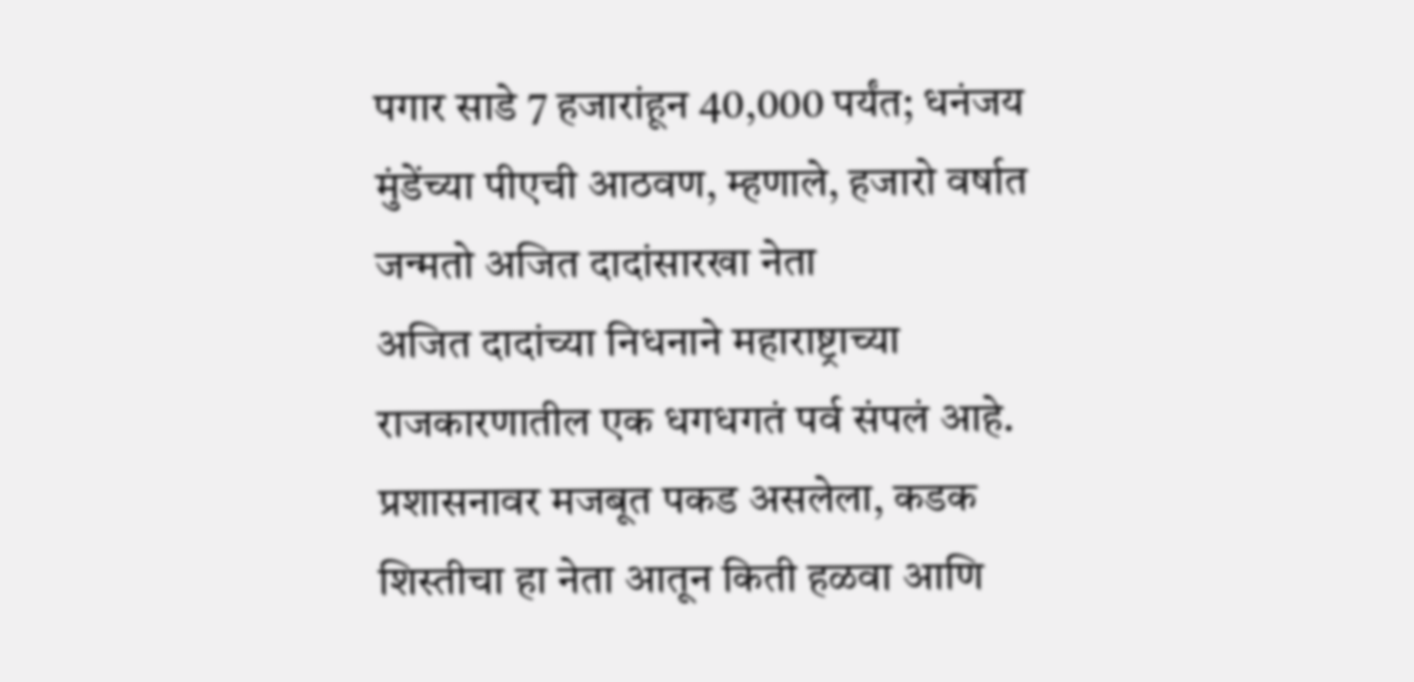पगार साडे 7 हजारांहून 40,000 पर्यंत; धनंजय मुंडेंच्या पीएची आठवण, म्हणाले, हजारो वर्षात जन्मतो अजित दादांसारखा नेता
अजित दादांच्या निधनाने महाराष्ट्राच्या राजकारणातील एक धगधगतं पर्व संपलं आहे. प्रशासनावर मजबूत पकड असलेला, कडक शिस्तीचा हा नेता आतून किती हळवा आणि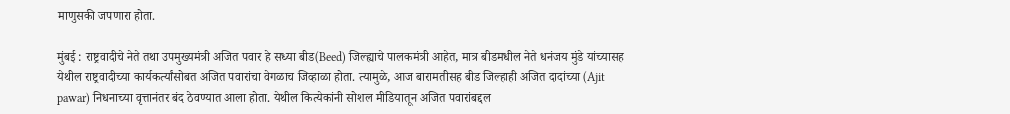माणुसकी जपणारा होता.

मुंबई : राष्ट्रवादीचे नेते तथा उपमुख्यमंत्री अजित पवार हे सध्या बीड(Beed) जिल्ह्याचे पालकमंत्री आहेत, मात्र बीडमधील नेते धनंजय मुंडे यांच्यासह येथील राष्ट्रवादीच्या कार्यकर्त्यांसोबत अजित पवारांचा वेगळाच जिव्हाळा होता. त्यामुळे, आज बारामतीसह बीड जिल्हाही अजित दादांच्या (Ajit pawar) निधनाच्या वृत्तानंतर बंद ठेवण्यात आला होता. येथील कित्येकांनी सोशल मीडियातून अजित पवारांबद्दल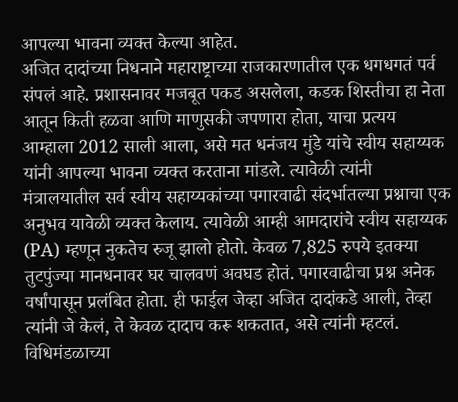आपल्या भावना व्यक्त केल्या आहेत.
अजित दादांच्या निधनाने महाराष्ट्राच्या राजकारणातील एक धगधगतं पर्व संपलं आहे. प्रशासनावर मजबूत पकड असलेला, कडक शिस्तीचा हा नेता आतून किती हळवा आणि माणुसकी जपणारा होता, याचा प्रत्यय आम्हाला 2012 साली आला, असे मत धनंजय मुंडे यांचे स्वीय सहाय्यक यांनी आपल्या भावना व्यक्त करताना मांडले. त्यावेळी त्यांनी मंत्रालयातील सर्व स्वीय सहाय्यकांच्या पगारवाढी संदर्भातल्या प्रश्नाचा एक अनुभव यावेळी व्यक्त केलाय. त्यावेळी आम्ही आमदारांचे स्वीय सहाय्यक (PA) म्हणून नुकतेच रुजू झालो होतो. केवळ 7,825 रुपये इतक्या तुटपुंज्या मानधनावर घर चालवणं अवघड होतं. पगारवाढीचा प्रश्न अनेक वर्षांपासून प्रलंबित होता. ही फाईल जेव्हा अजित दादांकडे आली, तेव्हा त्यांनी जे केलं, ते केवळ दादाच करू शकतात, असे त्यांनी म्हटलं.
विधिमंडळाच्या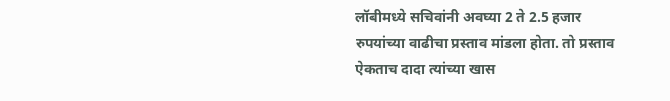लॉबीमध्ये सचिवांनी अवघ्या 2 ते 2.5 हजार रुपयांच्या वाढीचा प्रस्ताव मांडला होता. तो प्रस्ताव ऐकताच दादा त्यांच्या खास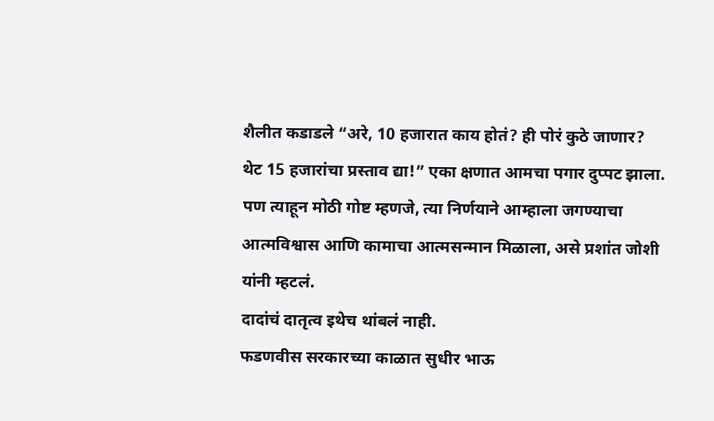शैलीत कडाडले “अरे, 10 हजारात काय होतं? ही पोरं कुठे जाणार? थेट 15 हजारांचा प्रस्ताव द्या!” एका क्षणात आमचा पगार दुप्पट झाला. पण त्याहून मोठी गोष्ट म्हणजे, त्या निर्णयाने आम्हाला जगण्याचा आत्मविश्वास आणि कामाचा आत्मसन्मान मिळाला, असे प्रशांत जोशी यांनी म्हटलं.
दादांचं दातृत्व इथेच थांबलं नाही.
फडणवीस सरकारच्या काळात सुधीर भाऊ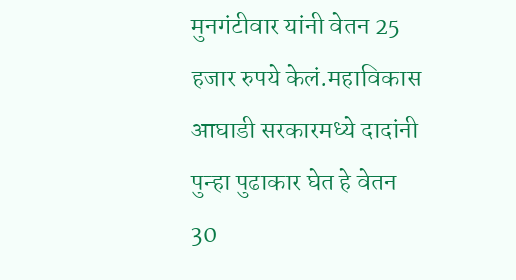मुनगंटीवार यांनी वेतन 25 हजार रुपये केलं.महाविकास आघाडी सरकारमध्ये दादांनी पुन्हा पुढाकार घेत हे वेतन 30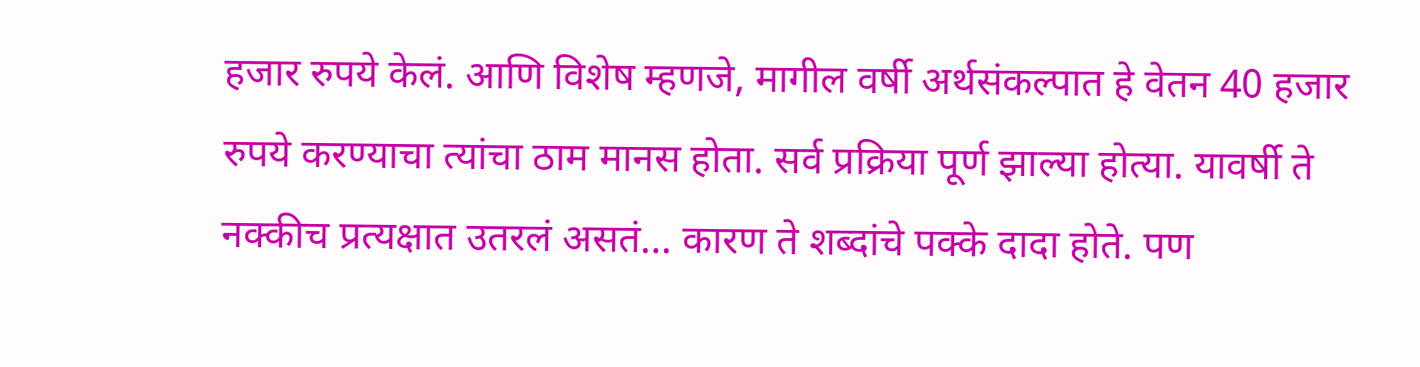हजार रुपये केलं. आणि विशेष म्हणजे, मागील वर्षी अर्थसंकल्पात हे वेतन 40 हजार रुपये करण्याचा त्यांचा ठाम मानस होता. सर्व प्रक्रिया पूर्ण झाल्या होत्या. यावर्षी ते नक्कीच प्रत्यक्षात उतरलं असतं… कारण ते शब्दांचे पक्के दादा होते. पण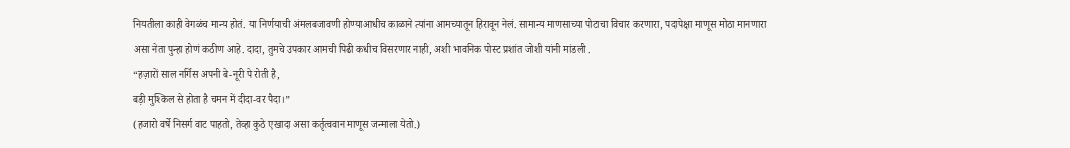नियतीला काही वेगळंच मान्य होतं. या निर्णयाची अंमलबजावणी होण्याआधीच काळाने त्यांना आमच्यातून हिरावून नेलं. सामान्य माणसाच्या पोटाचा विचार करणारा, पदापेक्षा माणूस मोठा मानणारा असा नेता पुन्हा होणं कठीण आहे. दादा, तुमचे उपकार आमची पिढी कधीच विसरणार नाही, अशी भावनिक पोस्ट प्रशांत जोशी यांनी मांडली .
“हज़ारों साल नर्गिस अपनी बे-नूरी पे रोती है,
बड़ी मुश्किल से होता है चमन में दीदा-वर पैदा।”
(हजारो वर्षे निसर्ग वाट पाहतो, तेव्हा कुठे एखादा असा कर्तृत्ववान माणूस जन्माला येतो.)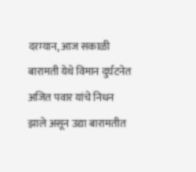दरम्यान, आज सकाळी बारामती येथे विमान दुर्घटनेत अजित पवार यांचे निधन झाले असून उद्या बारामतीत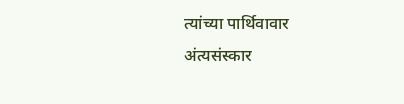त्यांच्या पार्थिवावार अंत्यसंस्कार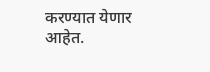करण्यात येणार आहेत.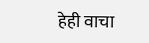हेही वाचा